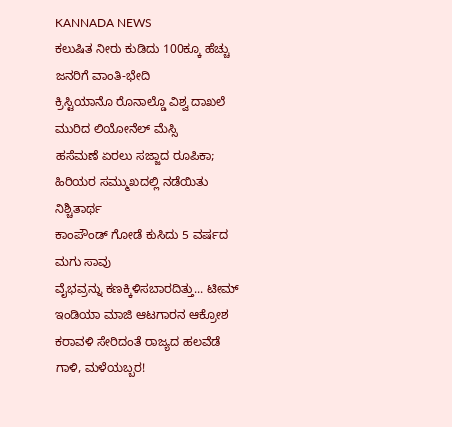KANNADA NEWS
ಕಲುಷಿತ ನೀರು ಕುಡಿದು 100ಕ್ಕೂ ಹೆಚ್ಚು ಜನರಿಗೆ ವಾಂತಿ-ಭೇದಿ
ಕ್ರಿಸ್ಟಿಯಾನೊ ರೊನಾಲ್ಡೊ ವಿಶ್ವ ದಾಖಲೆ ಮುರಿದ ಲಿಯೋನೆಲ್ ಮೆಸ್ಸಿ
ಹಸೆಮಣೆ ಏರಲು ಸಜ್ಜಾದ ರೂಪಿಕಾ; ಹಿರಿಯರ ಸಮ್ಮುಖದಲ್ಲಿ ನಡೆಯಿತು ನಿಶ್ಚಿತಾರ್ಥ
ಕಾಂಪೌಂಡ್ ಗೋಡೆ ಕುಸಿದು 5 ವರ್ಷದ ಮಗು ಸಾವು
ವೈಭವ್ರನ್ನು ಕಣಕ್ಕಿಳಿಸಬಾರದಿತ್ತು... ಟೀಮ್ ಇಂಡಿಯಾ ಮಾಜಿ ಆಟಗಾರನ ಆಕ್ರೋಶ
ಕರಾವಳಿ ಸೇರಿದಂತೆ ರಾಜ್ಯದ ಹಲವೆಡೆ ಗಾಳಿ, ಮಳೆಯಬ್ಬರ!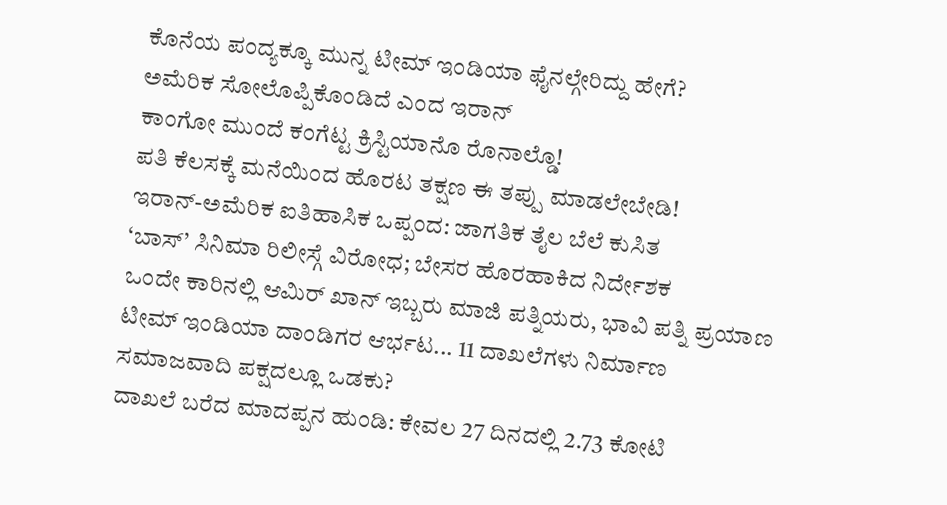ಕೊನೆಯ ಪಂದ್ಯಕ್ಕೂ ಮುನ್ನ ಟೀಮ್ ಇಂಡಿಯಾ ಫೈನಲ್ಗೇರಿದ್ದು ಹೇಗೆ?
ಅಮೆರಿಕ ಸೋಲೊಪ್ಪಿಕೊಂಡಿದೆ ಎಂದ ಇರಾನ್
ಕಾಂಗೋ ಮುಂದೆ ಕಂಗೆಟ್ಟ ಕ್ರಿಸ್ಟಿಯಾನೊ ರೊನಾಲ್ಡೊ!
ಪತಿ ಕೆಲಸಕ್ಕೆ ಮನೆಯಿಂದ ಹೊರಟ ತಕ್ಷಣ ಈ ತಪ್ಪು ಮಾಡಲೇಬೇಡಿ!
ಇರಾನ್-ಅಮೆರಿಕ ಐತಿಹಾಸಿಕ ಒಪ್ಪಂದ: ಜಾಗತಿಕ ತೈಲ ಬೆಲೆ ಕುಸಿತ
‘ಬಾಸ್’ ಸಿನಿಮಾ ರಿಲೀಸ್ಗೆ ವಿರೋಧ; ಬೇಸರ ಹೊರಹಾಕಿದ ನಿರ್ದೇಶಕ
ಒಂದೇ ಕಾರಿನಲ್ಲಿ ಆಮಿರ್ ಖಾನ್ ಇಬ್ಬರು ಮಾಜಿ ಪತ್ನಿಯರು, ಭಾವಿ ಪತ್ನಿ ಪ್ರಯಾಣ
ಟೀಮ್ ಇಂಡಿಯಾ ದಾಂಡಿಗರ ಆರ್ಭಟ... 11 ದಾಖಲೆಗಳು ನಿರ್ಮಾಣ
ಸಮಾಜವಾದಿ ಪಕ್ಷದಲ್ಲೂ ಒಡಕು?
ದಾಖಲೆ ಬರೆದ ಮಾದಪ್ಪನ ಹುಂಡಿ: ಕೇವಲ 27 ದಿನದಲ್ಲಿ 2.73 ಕೋಟಿ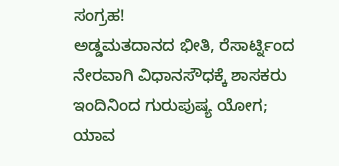ಸಂಗ್ರಹ!
ಅಡ್ಡಮತದಾನದ ಭೀತಿ, ರೆಸಾರ್ಟ್ನಿಂದ ನೇರವಾಗಿ ವಿಧಾನಸೌಧಕ್ಕೆ ಶಾಸಕರು
ಇಂದಿನಿಂದ ಗುರುಪುಷ್ಯ ಯೋಗ; ಯಾವ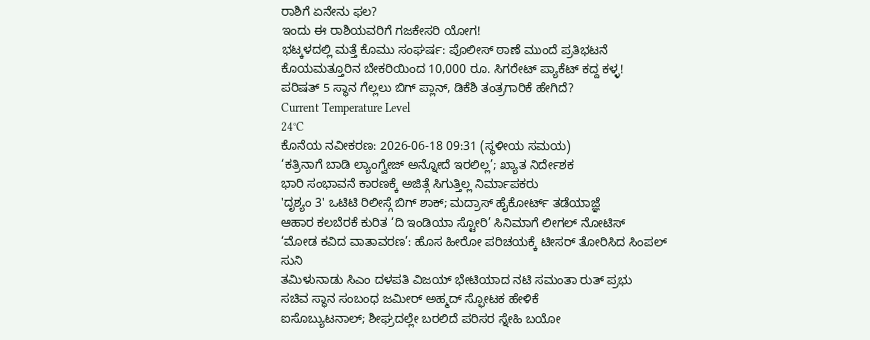ರಾಶಿಗೆ ಏನೇನು ಫಲ?
ಇಂದು ಈ ರಾಶಿಯವರಿಗೆ ಗಜಕೇಸರಿ ಯೋಗ!
ಭಟ್ಕಳದಲ್ಲಿ ಮತ್ತೆ ಕೊಮು ಸಂಘರ್ಷ: ಪೊಲೀಸ್ ಠಾಣೆ ಮುಂದೆ ಪ್ರತಿಭಟನೆ
ಕೊಯಮತ್ತೂರಿನ ಬೇಕರಿಯಿಂದ 10,000 ರೂ. ಸಿಗರೇಟ್ ಪ್ಯಾಕೆಟ್ ಕದ್ದ ಕಳ್ಳ!
ಪರಿಷತ್ 5 ಸ್ಥಾನ ಗೆಲ್ಲಲು ಬಿಗ್ ಪ್ಲಾನ್, ಡಿಕೆಶಿ ತಂತ್ರಗಾರಿಕೆ ಹೇಗಿದೆ?
Current Temperature Level
24°C
ಕೊನೆಯ ನವೀಕರಣ: 2026-06-18 09:31 (ಸ್ಥಳೀಯ ಸಮಯ)
‘ಕತ್ರಿನಾಗೆ ಬಾಡಿ ಲ್ಯಾಂಗ್ವೇಜ್ ಅನ್ನೋದೆ ಇರಲಿಲ್ಲ’; ಖ್ಯಾತ ನಿರ್ದೇಶಕ
ಭಾರಿ ಸಂಭಾವನೆ ಕಾರಣಕ್ಕೆ ಅಜಿತ್ಗೆ ಸಿಗುತ್ತಿಲ್ಲ ನಿರ್ಮಾಪಕರು
'ದೃಶ್ಯಂ 3' ಒಟಿಟಿ ರಿಲೀಸ್ಗೆ ಬಿಗ್ ಶಾಕ್; ಮದ್ರಾಸ್ ಹೈಕೋರ್ಟ್ ತಡೆಯಾಜ್ಞೆ
ಆಹಾರ ಕಲಬೆರಕೆ ಕುರಿತ ‘ದಿ ಇಂಡಿಯಾ ಸ್ಟೋರಿ’ ಸಿನಿಮಾಗೆ ಲೀಗಲ್ ನೋಟಿಸ್
‘ಮೋಡ ಕವಿದ ವಾತಾವರಣ’: ಹೊಸ ಹೀರೋ ಪರಿಚಯಕ್ಕೆ ಟೀಸರ್ ತೋರಿಸಿದ ಸಿಂಪಲ್ ಸುನಿ
ತಮಿಳುನಾಡು ಸಿಎಂ ದಳಪತಿ ವಿಜಯ್ ಭೇಟಿಯಾದ ನಟಿ ಸಮಂತಾ ರುತ್ ಪ್ರಭು
ಸಚಿವ ಸ್ಥಾನ ಸಂಬಂಧ ಜಮೀರ್ ಅಹ್ಮದ್ ಸ್ಫೋಟಕ ಹೇಳಿಕೆ
ಐಸೊಬ್ಯುಟನಾಲ್; ಶೀಘ್ರದಲ್ಲೇ ಬರಲಿದೆ ಪರಿಸರ ಸ್ನೇಹಿ ಬಯೋ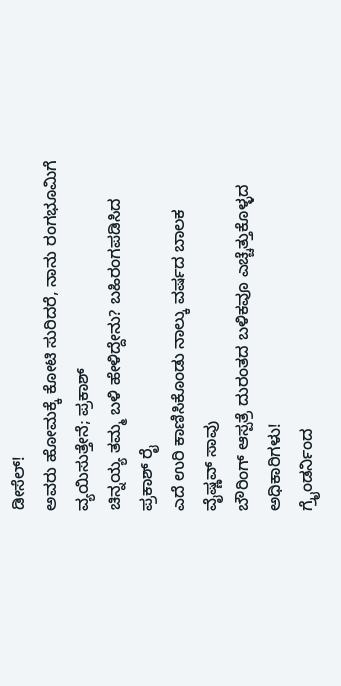ಡೀಸೆಲ್!
ಅವರು ಹೋಮಕ್ಕೆ ಕೋಟಿ ಸುರಿದರೆ, ನಾನು ರಂಗಭೂಮಿಗೆ ವ್ಯಯಿಸುತ್ತೇನೆ; ಪ್ರಕಾಶ್
ಚಿನ್ನಯ್ಯ ತಮ್ಮ ಬಳಿ ಹೇಳಿದ್ದೇನು? ಬಹಿರಂಗಪಡಿಸಿದ ಪ್ರಕಾಶ್ ರೈ
ಎದೆ ಉರಿ ಕಾಣಿಸಿಕೊಂಡು ನಾಲ್ಕು ವರ್ಷದ ಬಾಲಕ ವೈಷ್ಣವ್ ಸಾವು
ಬೌರಿಂಗ್ ಆಸ್ಪತ್ರೆ ದುರಂತದ ಬಳಿಕವೂ ಎಚ್ಚೆತ್ತುಕೊಳ್ಳದ ಅಧಿಕಾರಿಗಳು!
ಗ್ರೈಂಡರ್ನಿಂದ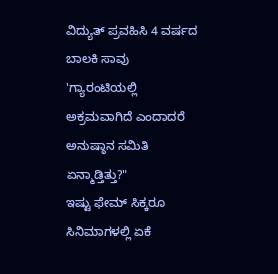ವಿದ್ಯುತ್ ಪ್ರವಹಿಸಿ 4 ವರ್ಷದ ಬಾಲಕಿ ಸಾವು
'ಗ್ಯಾರಂಟಿಯಲ್ಲಿ ಅಕ್ರಮವಾಗಿದೆ ಎಂದಾದರೆ ಅನುಷ್ಠಾನ ಸಮಿತಿ ಏನ್ಮಾಡ್ತಿತ್ತು?"
ಇಷ್ಟು ಫೇಮ್ ಸಿಕ್ಕರೂ ಸಿನಿಮಾಗಳಲ್ಲಿ ಏಕೆ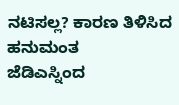ನಟಿಸಲ್ಲ? ಕಾರಣ ತಿಳಿಸಿದ ಹನುಮಂತ
ಜೆಡಿಎಸ್ನಿಂದ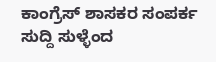ಕಾಂಗ್ರೆಸ್ ಶಾಸಕರ ಸಂಪರ್ಕ ಸುದ್ದಿ ಸುಳ್ಳೆಂದ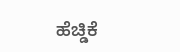ಹೆಚ್ಡಿಕೆ